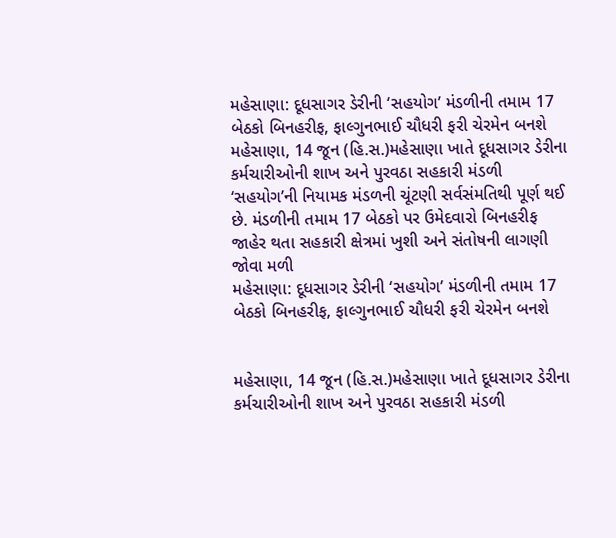મહેસાણા: દૂધસાગર ડેરીની ‘સહયોગ’ મંડળીની તમામ 17 બેઠકો બિનહરીફ, ફાલ્ગુનભાઈ ચૌધરી ફરી ચેરમેન બનશે
મહેસાણા, 14 જૂન (હિ.સ.)મહેસાણા ખાતે દૂધસાગર ડેરીના કર્મચારીઓની શાખ અને પુરવઠા સહકારી મંડળી ‘સહયોગ’ની નિયામક મંડળની ચૂંટણી સર્વસંમતિથી પૂર્ણ થઈ છે. મંડળીની તમામ 17 બેઠકો પર ઉમેદવારો બિનહરીફ જાહેર થતા સહકારી ક્ષેત્રમાં ખુશી અને સંતોષની લાગણી જોવા મળી
મહેસાણા: દૂધસાગર ડેરીની ‘સહયોગ’ મંડળીની તમામ 17 બેઠકો બિનહરીફ, ફાલ્ગુનભાઈ ચૌધરી ફરી ચેરમેન બનશે


મહેસાણા, 14 જૂન (હિ.સ.)મહેસાણા ખાતે દૂધસાગર ડેરીના કર્મચારીઓની શાખ અને પુરવઠા સહકારી મંડળી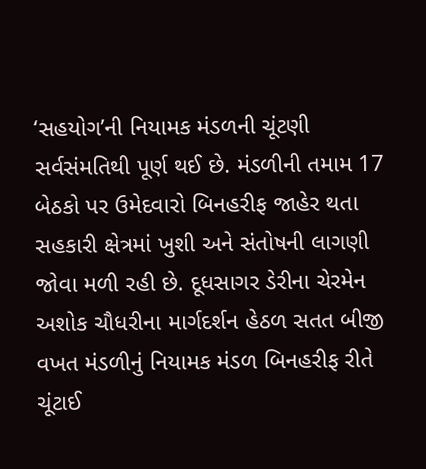‘સહયોગ’ની નિયામક મંડળની ચૂંટણી સર્વસંમતિથી પૂર્ણ થઈ છે. મંડળીની તમામ 17 બેઠકો પર ઉમેદવારો બિનહરીફ જાહેર થતા સહકારી ક્ષેત્રમાં ખુશી અને સંતોષની લાગણી જોવા મળી રહી છે. દૂધસાગર ડેરીના ચેરમેન અશોક ચૌધરીના માર્ગદર્શન હેઠળ સતત બીજી વખત મંડળીનું નિયામક મંડળ બિનહરીફ રીતે ચૂંટાઈ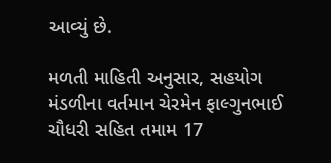આવ્યું છે.

મળતી માહિતી અનુસાર, સહયોગ મંડળીના વર્તમાન ચેરમેન ફાલ્ગુનભાઈ ચૌધરી સહિત તમામ 17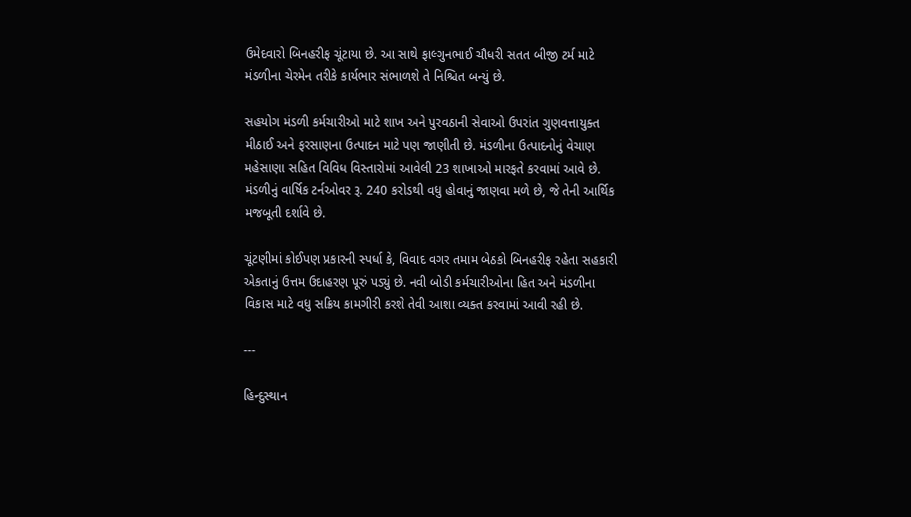ઉમેદવારો બિનહરીફ ચૂંટાયા છે. આ સાથે ફાલ્ગુનભાઈ ચૌધરી સતત બીજી ટર્મ માટે મંડળીના ચેરમેન તરીકે કાર્યભાર સંભાળશે તે નિશ્ચિત બન્યું છે.

સહયોગ મંડળી કર્મચારીઓ માટે શાખ અને પુરવઠાની સેવાઓ ઉપરાંત ગુણવત્તાયુક્ત મીઠાઈ અને ફરસાણના ઉત્પાદન માટે પણ જાણીતી છે. મંડળીના ઉત્પાદનોનું વેચાણ મહેસાણા સહિત વિવિધ વિસ્તારોમાં આવેલી 23 શાખાઓ મારફતે કરવામાં આવે છે. મંડળીનું વાર્ષિક ટર્નઓવર રૂ. 240 કરોડથી વધુ હોવાનું જાણવા મળે છે, જે તેની આર્થિક મજબૂતી દર્શાવે છે.

ચૂંટણીમાં કોઈપણ પ્રકારની સ્પર્ધા કે, વિવાદ વગર તમામ બેઠકો બિનહરીફ રહેતા સહકારી એકતાનું ઉત્તમ ઉદાહરણ પૂરું પડ્યું છે. નવી બોડી કર્મચારીઓના હિત અને મંડળીના વિકાસ માટે વધુ સક્રિય કામગીરી કરશે તેવી આશા વ્યક્ત કરવામાં આવી રહી છે.

---

હિન્દુસ્થાન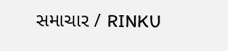સમાચાર / RINKU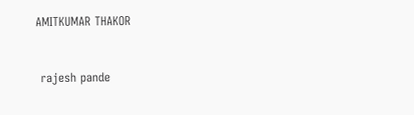AMITKUMAR THAKOR


 rajesh pande